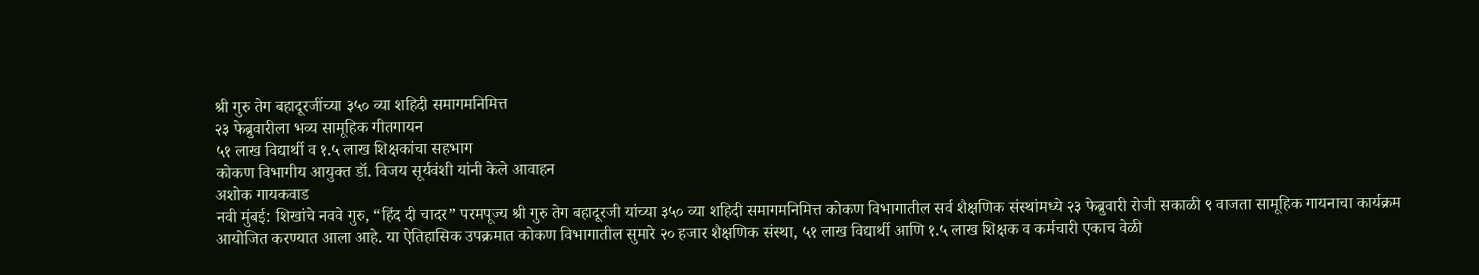श्री गुरु तेग बहादूरजींच्या ३५० व्या शहिदी समागमनिमित्त
२३ फेब्रुवारीला भव्य सामूहिक गीतगायन
५१ लाख विद्यार्थी व १.५ लाख शिक्षकांचा सहभाग
कोकण विभागीय आयुक्त डॉ. विजय सूर्यवंशी यांनी केले आवाहन
अशोक गायकवाड
नवी मुंबई: शिखांचे नववे गुरु, “हिंद दी चादर” परमपूज्य श्री गुरु तेग बहादूरजी यांच्या ३५० व्या शहिदी समागमनिमित्त कोकण विभागातील सर्व शैक्षणिक संस्थांमध्ये २३ फेब्रुवारी रोजी सकाळी ९ वाजता सामूहिक गायनाचा कार्यक्रम आयोजित करण्यात आला आहे. या ऐतिहासिक उपक्रमात कोकण विभागातील सुमारे २० हजार शैक्षणिक संस्था, ५१ लाख विद्यार्थी आणि १.५ लाख शिक्षक व कर्मचारी एकाच वेळी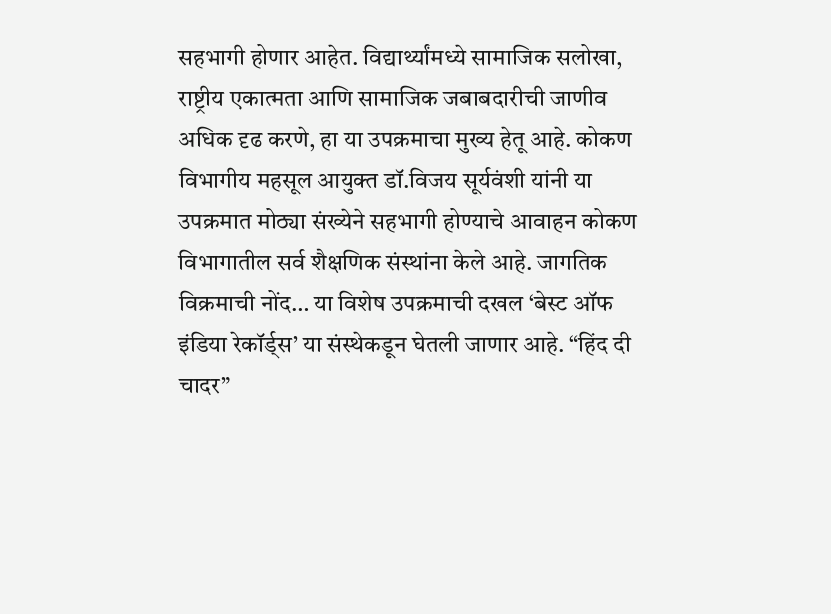सहभागी होणार आहेत. विद्यार्थ्यांमध्ये सामाजिक सलोखा, राष्ट्रीय एकात्मता आणि सामाजिक जबाबदारीची जाणीव अधिक दृढ करणे, हा या उपक्रमाचा मुख्य हेतू आहे. कोकण विभागीय महसूल आयुक्त डॉ.विजय सूर्यवंशी यांनी या उपक्रमात मोठ्या संख्येने सहभागी होण्याचे आवाहन कोकण विभागातील सर्व शैक्षणिक संस्थांना केले आहे. जागतिक विक्रमाची नोंद… या विशेष उपक्रमाची दखल ‘बेस्ट ऑफ इंडिया रेकॉर्ड्स’ या संस्थेकडून घेतली जाणार आहे. “हिंद दी चादर”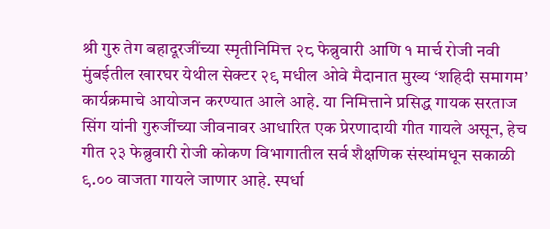श्री गुरु तेग बहादूरजींच्या स्मृतीनिमित्त २८ फेब्रुवारी आणि १ मार्च रोजी नवी मुंबईतील खारघर येथील सेक्टर २९ मधील ओवे मैदानात मुख्य ‘शहिदी समागम’ कार्यक्रमाचे आयोजन करण्यात आले आहे. या निमित्ताने प्रसिद्ध गायक सरताज सिंग यांनी गुरुजींच्या जीवनावर आधारित एक प्रेरणादायी गीत गायले असून, हेच गीत २३ फेब्रुवारी रोजी कोकण विभागातील सर्व शैक्षणिक संस्थांमधून सकाळी ९.०० वाजता गायले जाणार आहे. स्पर्धा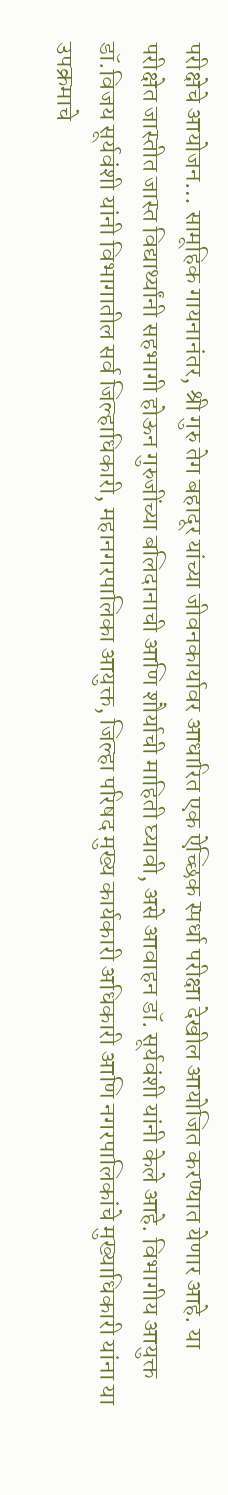परीक्षेचे आयोजन… सामूहिक गायनानंतर, श्री गुरु तेग बहादूर यांच्या जीवनकार्यावर आधारित एक ऐच्छिक स्पर्धा परीक्षा देखील आयोजित करण्यात येणार आहे. या परीक्षेत जास्तीत जास्त विद्यार्थ्यांनी सहभागी होऊन गुरुजींच्या बलिदानाची आणि शौर्याची माहिती घ्यावी, असे आवाहन डॉ. सूर्यवंशी यांनी केले आहे. विभागीय आयुक्त डॉ.विजय सूर्यवंशी यांनी विभागातील सर्व जिल्हाधिकारी, महानगरपालिका आयुक्त, जिल्हा परिषद मुख्य कार्यकारी अधिकारी आणि नगरपालिकांचे मुख्याधिकारी यांना या उपक्रमाचे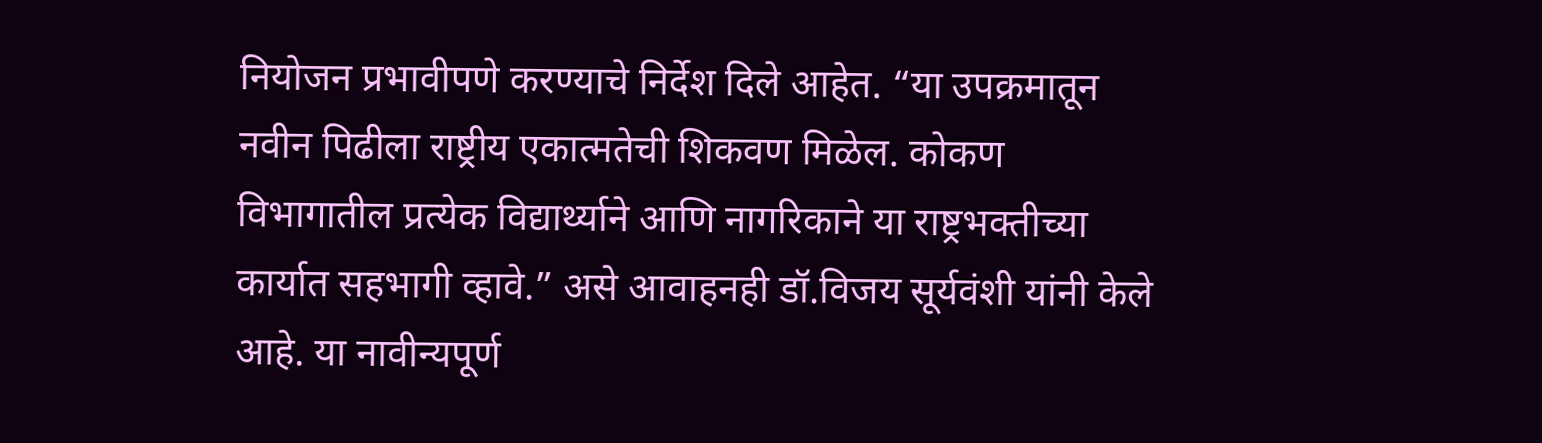नियोजन प्रभावीपणे करण्याचे निर्देश दिले आहेत. “या उपक्रमातून नवीन पिढीला राष्ट्रीय एकात्मतेची शिकवण मिळेल. कोकण विभागातील प्रत्येक विद्यार्थ्याने आणि नागरिकाने या राष्ट्रभक्तीच्या कार्यात सहभागी व्हावे.” असे आवाहनही डॉ.विजय सूर्यवंशी यांनी केले आहे. या नावीन्यपूर्ण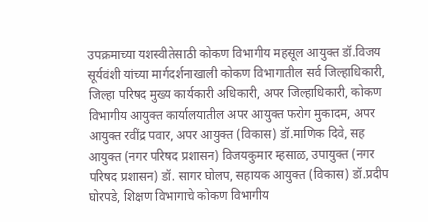उपक्रमाच्या यशस्वीतेसाठी कोकण विभागीय महसूल आयुक्त डॉ.विजय सूर्यवंशी यांच्या मार्गदर्शनाखाली कोकण विभागातील सर्व जिल्हाधिकारी, जिल्हा परिषद मुख्य कार्यकारी अधिकारी, अपर जिल्हाधिकारी, कोकण विभागीय आयुक्त कार्यालयातील अपर आयुक्त फरोग मुकादम, अपर आयुक्त रवींद्र पवार, अपर आयुक्त (विकास) डॉ.माणिक दिवे, सह आयुक्त (नगर परिषद प्रशासन) विजयकुमार म्हसाळ, उपायुक्त (नगर परिषद प्रशासन) डॉ. सागर घोलप, सहायक आयुक्त (विकास) डॉ.प्रदीप घोरपडे, शिक्षण विभागाचे कोकण विभागीय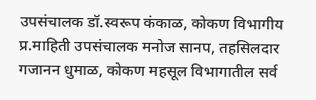उपसंचालक डॉ.स्वरूप कंकाळ, कोकण विभागीय प्र.माहिती उपसंचालक मनोज सानप, तहसिलदार गजानन धुमाळ, कोकण महसूल विभागातील सर्व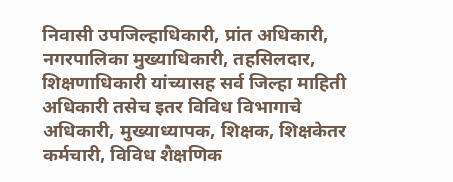निवासी उपजिल्हाधिकारी, प्रांत अधिकारी, नगरपालिका मुख्याधिकारी, तहसिलदार, शिक्षणाधिकारी यांच्यासह सर्व जिल्हा माहिती अधिकारी तसेच इतर विविध विभागाचे अधिकारी, मुख्याध्यापक, शिक्षक, शिक्षकेतर कर्मचारी, विविध शैक्षणिक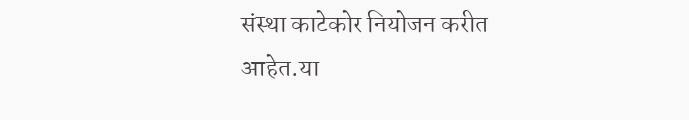संस्था काटेकोर नियोजन करीत आहेत.या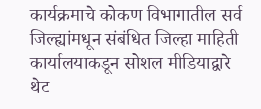कार्यक्रमाचे कोकण विभागातील सर्व जिल्ह्यांमधून संबंधित जिल्हा माहिती कार्यालयाकडून सोशल मीडियाद्वारे थेट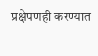प्रक्षेपणही करण्यात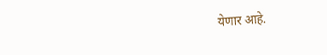येणार आहे.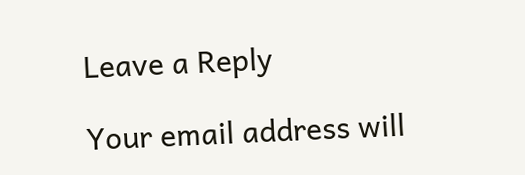Leave a Reply

Your email address will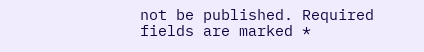not be published. Required fields are marked *